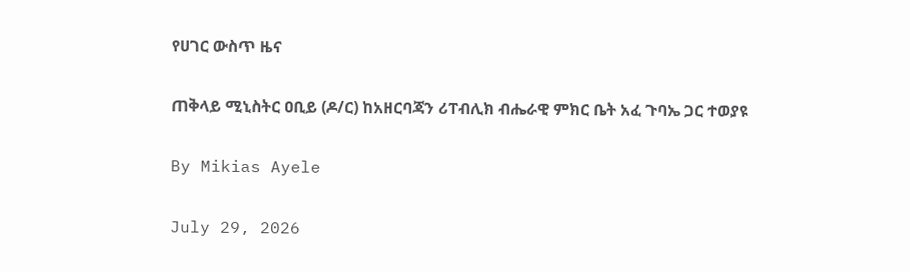የሀገር ውስጥ ዜና

ጠቅላይ ሚኒስትር ዐቢይ (ዶ/ር) ከአዘርባጃን ሪፐብሊክ ብሔራዊ ምክር ቤት አፈ ጉባኤ ጋር ተወያዩ

By Mikias Ayele

July 29, 2026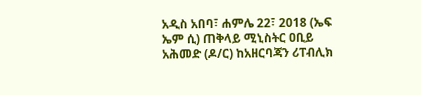አዲስ አበባ፣ ሐምሌ 22፣ 2018 (ኤፍ ኤም ሲ) ጠቅላይ ሚኒስትር ዐቢይ አሕመድ (ዶ/ር) ከአዘርባጃን ሪፐብሊክ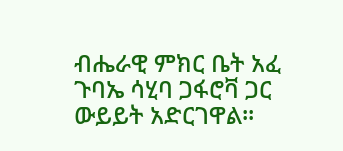ብሔራዊ ምክር ቤት አፈ ጉባኤ ሳሂባ ጋፋሮቫ ጋር ውይይት አድርገዋል፡፡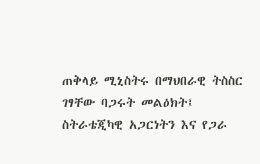ጠቅላይ ሚኒስትሩ በማህበራዊ ትስስር ገፃቸው ባጋሩት መልዕክት፤ ስትራቴጂካዊ አጋርነትን እና የጋራ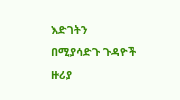እድገትን በሚያሳድጉ ጉዳዮች ዙሪያ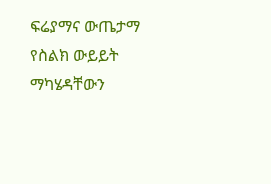ፍሬያማና ውጤታማ የስልክ ውይይት ማካሄዳቸውን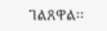ገልጸዋል፡፡